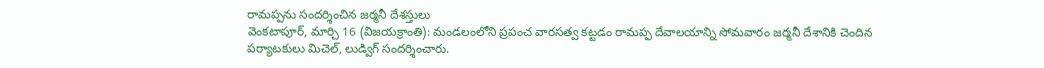రామప్పను సందర్శించిన జర్మనీ దేశస్తులు
వెంకటాపూర్, మార్చి 16 (విజయక్రాంతి): మండలంలోని ప్రపంచ వారసత్వ కట్టడం రామప్ప దేవాలయాన్ని సోమవారం జర్మనీ దేశానికి చెందిన పర్యాటకులు మిచెల్, లుడ్విగ్ సందర్శించారు.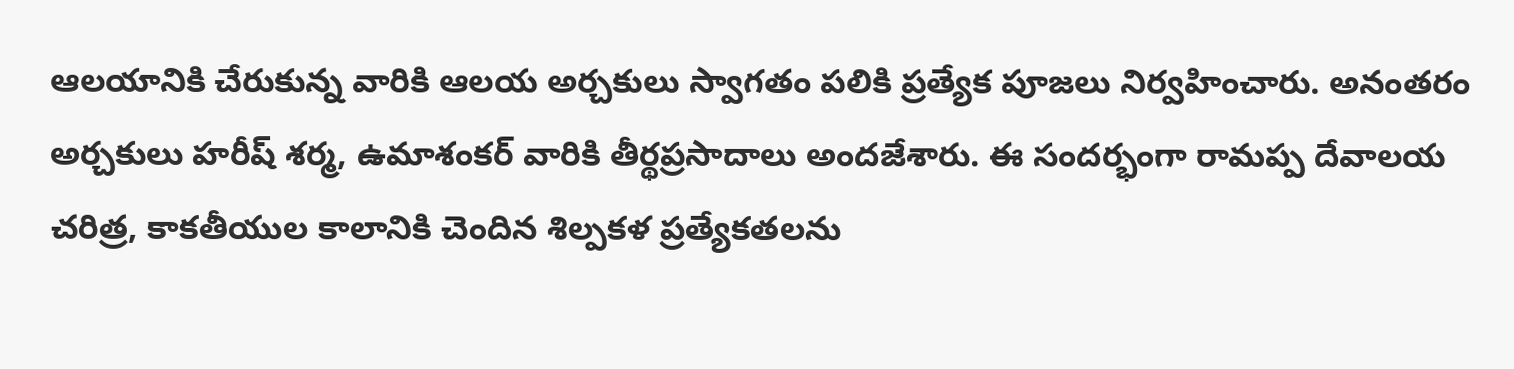ఆలయానికి చేరుకున్న వారికి ఆలయ అర్చకులు స్వాగతం పలికి ప్రత్యేక పూజలు నిర్వహించారు. అనంతరం అర్చకులు హరీష్ శర్మ, ఉమాశంకర్ వారికి తీర్థప్రసాదాలు అందజేశారు. ఈ సందర్భంగా రామప్ప దేవాలయ చరిత్ర, కాకతీయుల కాలానికి చెందిన శిల్పకళ ప్రత్యేకతలను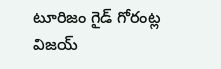టూరిజం గైడ్ గోరంట్ల విజయ్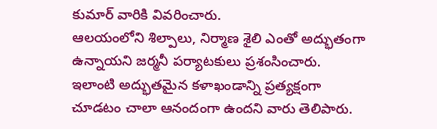కుమార్ వారికి వివరించారు.
ఆలయంలోని శిల్పాలు, నిర్మాణ శైలి ఎంతో అద్భుతంగా ఉన్నాయని జర్మనీ పర్యాటకులు ప్రశంసించారు. ఇలాంటి అద్భుతమైన కళాఖండాన్ని ప్రత్యక్షంగా చూడటం చాలా ఆనందంగా ఉందని వారు తెలిపారు.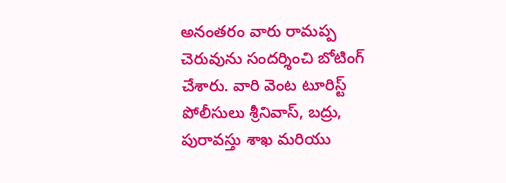అనంతరం వారు రామప్ప చెరువును సందర్శించి బోటింగ్ చేశారు. వారి వెంట టూరిస్ట్ పోలీసులు శ్రీనివాస్, బద్రు, పురావస్తు శాఖ మరియు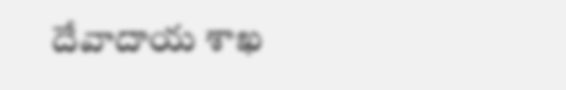దేవాదాయ శాఖ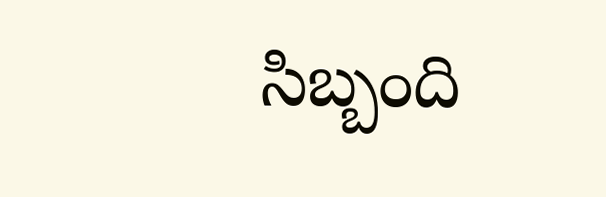సిబ్బంది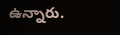ఉన్నారు.